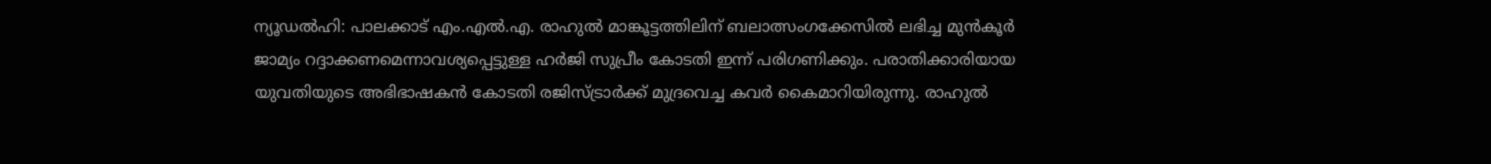ന്യൂഡൽഹി: പാലക്കാട് എം.എൽ.എ. രാഹുൽ മാങ്കൂട്ടത്തിലിന് ബലാത്സംഗക്കേസിൽ ലഭിച്ച മുൻകൂർ ജാമ്യം റദ്ദാക്കണമെന്നാവശ്യപ്പെട്ടുള്ള ഹർജി സുപ്രീം കോടതി ഇന്ന് പരിഗണിക്കും. പരാതിക്കാരിയായ യുവതിയുടെ അഭിഭാഷകൻ കോടതി രജിസ്ട്രാർക്ക് മുദ്രവെച്ച കവർ കൈമാറിയിരുന്നു. രാഹുൽ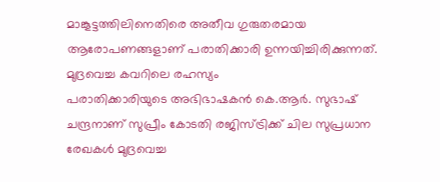മാങ്കൂട്ടത്തിലിനെതിരെ അതീവ ഗുരുതരമായ ആരോപണങ്ങളാണ് പരാതിക്കാരി ഉന്നയിച്ചിരിക്കുന്നത്.
മുദ്രവെച്ച കവറിലെ രഹസ്യം
പരാതിക്കാരിയുടെ അഭിഭാഷകൻ കെ.ആർ. സുഭാഷ് ചന്ദ്രനാണ് സുപ്രീം കോടതി രജിസ്ട്രിക്ക് ചില സുപ്രധാന രേഖകൾ മുദ്രവെച്ച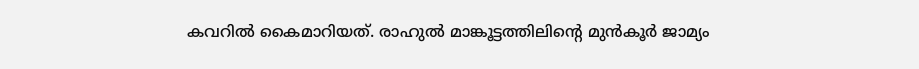കവറിൽ കൈമാറിയത്. രാഹുൽ മാങ്കൂട്ടത്തിലിന്റെ മുൻകൂർ ജാമ്യം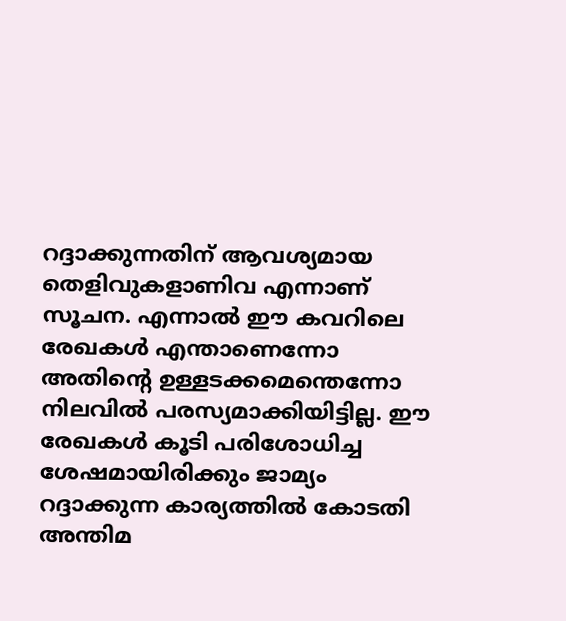റദ്ദാക്കുന്നതിന് ആവശ്യമായ തെളിവുകളാണിവ എന്നാണ് സൂചന. എന്നാൽ ഈ കവറിലെ രേഖകൾ എന്താണെന്നോ അതിന്റെ ഉള്ളടക്കമെന്തെന്നോ നിലവിൽ പരസ്യമാക്കിയിട്ടില്ല. ഈ രേഖകൾ കൂടി പരിശോധിച്ച ശേഷമായിരിക്കും ജാമ്യം റദ്ദാക്കുന്ന കാര്യത്തിൽ കോടതി അന്തിമ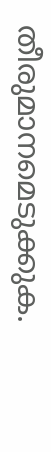തീരുമാനമെടുക്കുക.